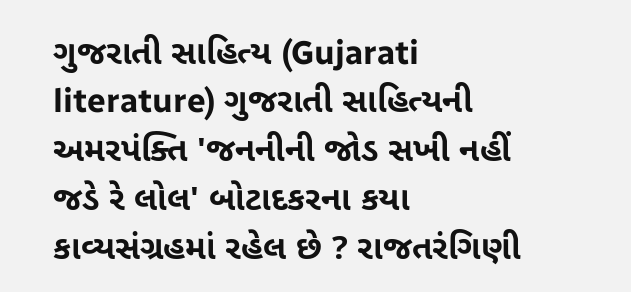ગુજરાતી સાહિત્ય (Gujarati literature) ગુજરાતી સાહિત્યની અમરપંક્તિ 'જનનીની જોડ સખી નહીં જડે રે લોલ' બોટાદકરના કયા કાવ્યસંગ્રહમાં રહેલ છે ? રાજતરંગિણી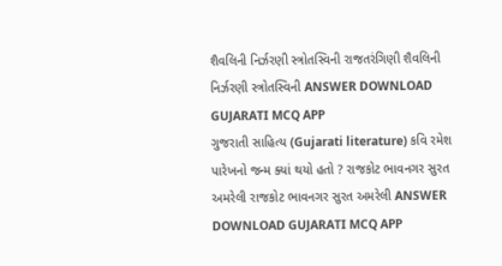શૈવલિની નિર્ઝરણી સ્ત્રોતસ્વિની રાજતરંગિણી શૈવલિની નિર્ઝરણી સ્ત્રોતસ્વિની ANSWER DOWNLOAD GUJARATI MCQ APP
ગુજરાતી સાહિત્ય (Gujarati literature) કવિ રમેશ પારેખનો જન્મ ક્યાં થયો હતો ? રાજકોટ ભાવનગર સુરત અમરેલી રાજકોટ ભાવનગર સુરત અમરેલી ANSWER DOWNLOAD GUJARATI MCQ APP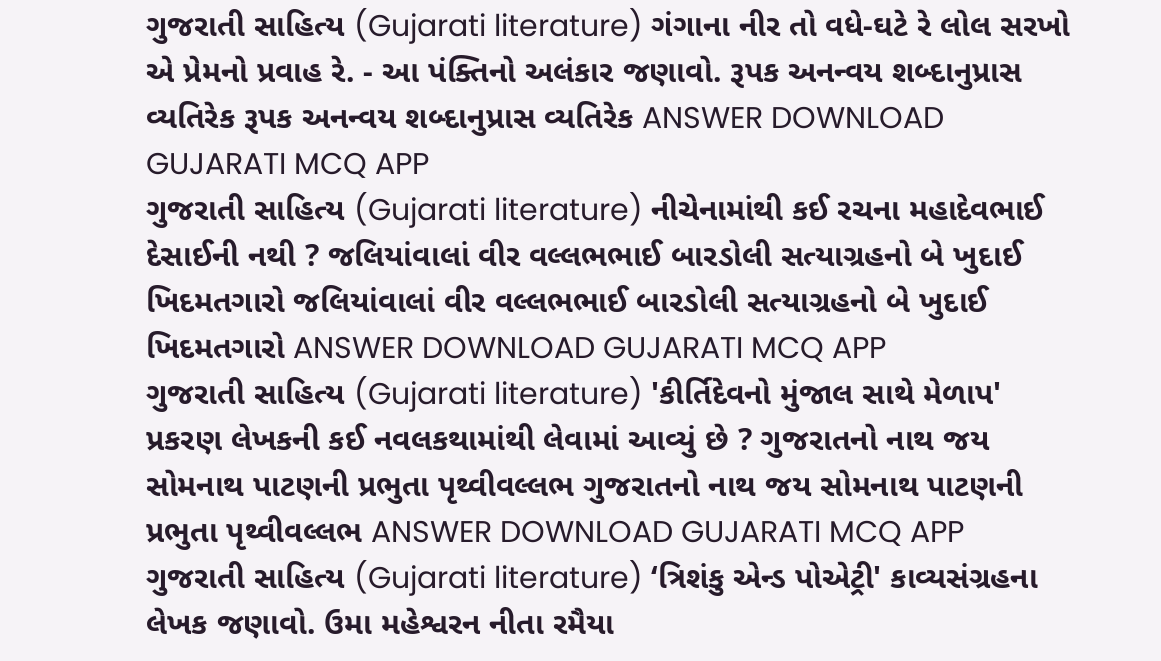ગુજરાતી સાહિત્ય (Gujarati literature) ગંગાના નીર તો વધે-ઘટે રે લોલ સરખો એ પ્રેમનો પ્રવાહ રે. - આ પંક્તિનો અલંકાર જણાવો. રૂપક અનન્વય શબ્દાનુપ્રાસ વ્યતિરેક રૂપક અનન્વય શબ્દાનુપ્રાસ વ્યતિરેક ANSWER DOWNLOAD GUJARATI MCQ APP
ગુજરાતી સાહિત્ય (Gujarati literature) નીચેનામાંથી કઈ રચના મહાદેવભાઈ દેસાઈની નથી ? જલિયાંવાલાં વીર વલ્લભભાઈ બારડોલી સત્યાગ્રહનો બે ખુદાઈ ખિદમતગારો જલિયાંવાલાં વીર વલ્લભભાઈ બારડોલી સત્યાગ્રહનો બે ખુદાઈ ખિદમતગારો ANSWER DOWNLOAD GUJARATI MCQ APP
ગુજરાતી સાહિત્ય (Gujarati literature) 'કીર્તિદેવનો મુંજાલ સાથે મેળાપ' પ્રકરણ લેખકની કઈ નવલકથામાંથી લેવામાં આવ્યું છે ? ગુજરાતનો નાથ જય સોમનાથ પાટણની પ્રભુતા પૃથ્વીવલ્લભ ગુજરાતનો નાથ જય સોમનાથ પાટણની પ્રભુતા પૃથ્વીવલ્લભ ANSWER DOWNLOAD GUJARATI MCQ APP
ગુજરાતી સાહિત્ય (Gujarati literature) ‘ત્રિશંકુ એન્ડ પોએટ્રી' કાવ્યસંગ્રહના લેખક જણાવો. ઉમા મહેશ્વરન નીતા રમૈયા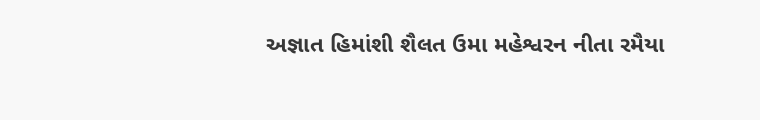અજ્ઞાત હિમાંશી શૈલત ઉમા મહેશ્વરન નીતા રમૈયા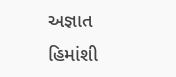અજ્ઞાત હિમાંશી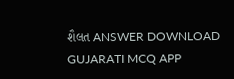શૈલત ANSWER DOWNLOAD GUJARATI MCQ APP